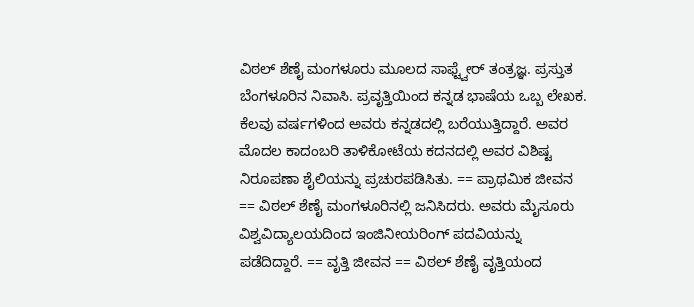ವಿಠಲ್ ಶೆಣೈ ಮಂಗಳೂರು ಮೂಲದ ಸಾಫ್ಟ್ವೇರ್ ತಂತ್ರಜ್ಞ. ಪ್ರಸ್ತುತ ಬೆಂಗಳೂರಿನ ನಿವಾಸಿ. ಪ್ರವೃತ್ತಿಯಿಂದ ಕನ್ನಡ ಭಾಷೆಯ ಒಬ್ಬ ಲೇಖಕ. ಕೆಲವು ವರ್ಷಗಳಿಂದ ಅವರು ಕನ್ನಡದಲ್ಲಿ ಬರೆಯುತ್ತಿದ್ದಾರೆ. ಅವರ ಮೊದಲ ಕಾದಂಬರಿ ತಾಳಿಕೋಟೆಯ ಕದನದಲ್ಲಿ ಅವರ ವಿಶಿಷ್ಟ ನಿರೂಪಣಾ ಶೈಲಿಯನ್ನು ಪ್ರಚುರಪಡಿಸಿತು. == ಪ್ರಾಥಮಿಕ ಜೀವನ == ವಿಠಲ್ ಶೆಣೈ ಮಂಗಳೂರಿನಲ್ಲಿ ಜನಿಸಿದರು. ಅವರು ಮೈಸೂರು ವಿಶ್ವವಿದ್ಯಾಲಯದಿಂದ ಇಂಜಿನೀಯರಿಂಗ್ ಪದವಿಯನ್ನು ಪಡೆದಿದ್ದಾರೆ. == ವೃತ್ತಿ ಜೀವನ == ವಿಠಲ್ ಶೆಣೈ ವೃತ್ತಿಯಂದ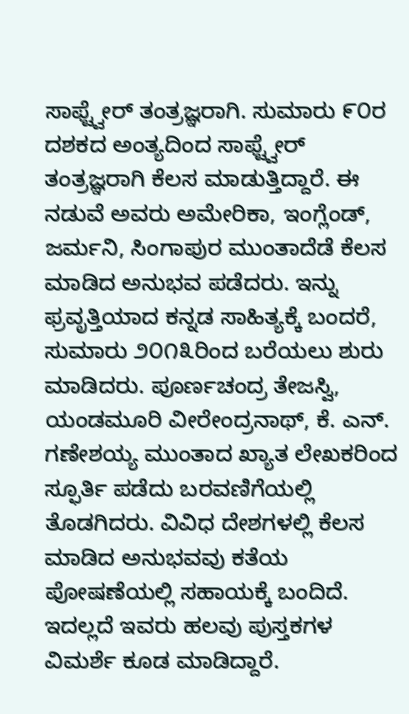ಸಾಫ್ಟ್ವೇರ್ ತಂತ್ರಜ್ಞರಾಗಿ. ಸುಮಾರು ೯೦ರ ದಶಕದ ಅಂತ್ಯದಿಂದ ಸಾಫ್ಟ್ವೇರ್ ತಂತ್ರಜ್ಞರಾಗಿ ಕೆಲಸ ಮಾಡುತ್ತಿದ್ದಾರೆ. ಈ ನಡುವೆ ಅವರು ಅಮೇರಿಕಾ, ಇಂಗ್ಲೆಂಡ್, ಜರ್ಮನಿ, ಸಿಂಗಾಪುರ ಮುಂತಾದೆಡೆ ಕೆಲಸ ಮಾಡಿದ ಅನುಭವ ಪಡೆದರು. ಇನ್ನು ಫ್ರವೃತ್ತಿಯಾದ ಕನ್ನಡ ಸಾಹಿತ್ಯಕ್ಕೆ ಬಂದರೆ, ಸುಮಾರು ೨೦೧೩ರಿಂದ ಬರೆಯಲು ಶುರು ಮಾಡಿದರು. ಪೂರ್ಣಚಂದ್ರ ತೇಜಸ್ವಿ, ಯಂಡಮೂರಿ ವೀರೇಂದ್ರನಾಥ್‌, ಕೆ. ಎನ್. ಗಣೇಶಯ್ಯ ಮುಂತಾದ ಖ್ಯಾತ ಲೇಖಕರಿಂದ ಸ್ಫೂರ್ತಿ ಪಡೆದು ಬರವಣಿಗೆಯಲ್ಲಿ ತೊಡಗಿದರು. ವಿವಿಧ ದೇಶಗಳಲ್ಲಿ ಕೆಲಸ ಮಾಡಿದ ಅನುಭವವು ಕತೆಯ ಪೋಷಣೆಯಲ್ಲಿ ಸಹಾಯಕ್ಕೆ ಬಂದಿದೆ. ಇದಲ್ಲದೆ ಇವರು ಹಲವು ಪುಸ್ತಕಗಳ ವಿಮರ್ಶೆ ಕೂಡ ಮಾಡಿದ್ದಾರೆ.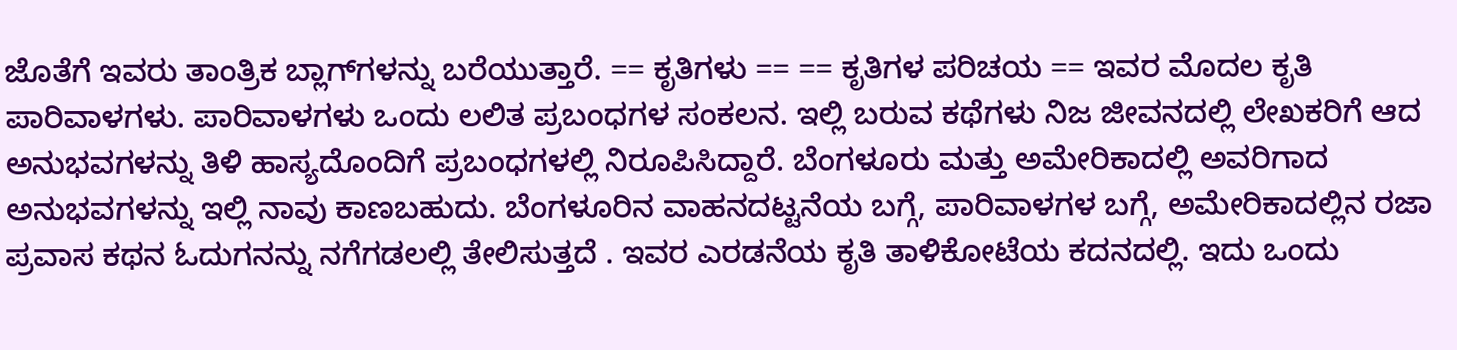ಜೊತೆಗೆ ಇವರು ತಾಂತ್ರಿಕ ಬ್ಲಾಗ್‍ಗಳನ್ನು ಬರೆಯುತ್ತಾರೆ. == ಕೃತಿಗಳು == == ಕೃತಿಗಳ ಪರಿಚಯ == ಇವರ ಮೊದಲ ಕೃತಿ ಪಾರಿವಾಳಗಳು. ಪಾರಿವಾಳಗಳು ಒಂದು ಲಲಿತ ಪ್ರಬಂಧಗಳ ಸಂಕಲನ. ಇಲ್ಲಿ ಬರುವ ಕಥೆಗಳು ನಿಜ ಜೀವನದಲ್ಲಿ ಲೇಖಕರಿಗೆ ಆದ ಅನುಭವಗಳನ್ನು ತಿಳಿ ಹಾಸ್ಯದೊಂದಿಗೆ ಪ್ರಬಂಧಗಳಲ್ಲಿ ನಿರೂಪಿಸಿದ್ದಾರೆ. ಬೆಂಗಳೂರು ಮತ್ತು ಅಮೇರಿಕಾದಲ್ಲಿ ಅವರಿಗಾದ ಅನುಭವಗಳನ್ನು ಇಲ್ಲಿ ನಾವು ಕಾಣಬಹುದು. ಬೆಂಗಳೂರಿನ ವಾಹನದಟ್ಟನೆಯ ಬಗ್ಗೆ, ಪಾರಿವಾಳಗಳ ಬಗ್ಗೆ, ಅಮೇರಿಕಾದಲ್ಲಿನ ರಜಾ ಪ್ರವಾಸ ಕಥನ ಓದುಗನನ್ನು ನಗೆಗಡಲಲ್ಲಿ ತೇಲಿಸುತ್ತದೆ . ಇವರ ಎರಡನೆಯ ಕೃತಿ ತಾಳಿಕೋಟೆಯ ಕದನದಲ್ಲಿ. ಇದು ಒಂದು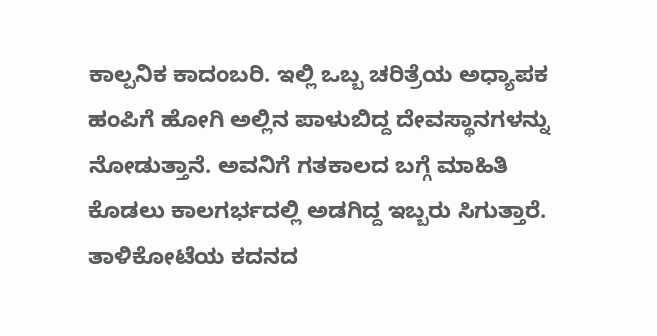ಕಾಲ್ಪನಿಕ ಕಾದಂಬರಿ. ಇಲ್ಲಿ ಒಬ್ಬ ಚರಿತ್ರೆಯ ಅಧ್ಯಾಪಕ ಹಂಪಿಗೆ ಹೋಗಿ ಅಲ್ಲಿನ ಪಾಳುಬಿದ್ದ ದೇವಸ್ಥಾನಗಳನ್ನು ನೋಡುತ್ತಾನೆ. ಅವನಿಗೆ ಗತಕಾಲದ ಬಗ್ಗೆ ಮಾಹಿತಿ ಕೊಡಲು ಕಾಲಗರ್ಭದಲ್ಲಿ ಅಡಗಿದ್ದ ಇಬ್ಬರು ಸಿಗುತ್ತಾರೆ. ತಾಳಿಕೋಟೆಯ ಕದನದ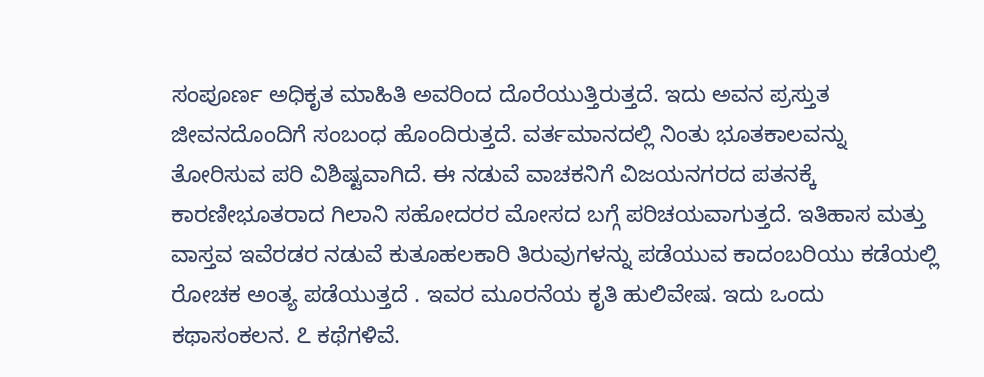ಸಂಪೂರ್ಣ ಅಧಿಕೃತ ಮಾಹಿತಿ ಅವರಿಂದ ದೊರೆಯುತ್ತಿರುತ್ತದೆ. ಇದು ಅವನ ಪ್ರಸ್ತುತ ಜೀವನದೊಂದಿಗೆ ಸಂಬಂಧ ಹೊಂದಿರುತ್ತದೆ. ವರ್ತಮಾನದಲ್ಲಿ ನಿಂತು ಭೂತಕಾಲವನ್ನು ತೋರಿಸುವ ಪರಿ ವಿಶಿಷ್ಟವಾಗಿದೆ. ಈ ನಡುವೆ ವಾಚಕನಿಗೆ ವಿಜಯನಗರದ ಪತನಕ್ಕೆ ಕಾರಣೀಭೂತರಾದ ಗಿಲಾನಿ ಸಹೋದರರ ಮೋಸದ ಬಗ್ಗೆ ಪರಿಚಯವಾಗುತ್ತದೆ. ಇತಿಹಾಸ ಮತ್ತು ವಾಸ್ತವ ಇವೆರಡರ ನಡುವೆ ಕುತೂಹಲಕಾರಿ ತಿರುವುಗಳನ್ನು ಪಡೆಯುವ ಕಾದಂಬರಿಯು ಕಡೆಯಲ್ಲಿ ರೋಚಕ ಅಂತ್ಯ ಪಡೆಯುತ್ತದೆ . ಇವರ ಮೂರನೆಯ ಕೃತಿ ಹುಲಿವೇಷ. ಇದು ಒಂದು ಕಥಾಸಂಕಲನ. ೭ ಕಥೆಗಳಿವೆ.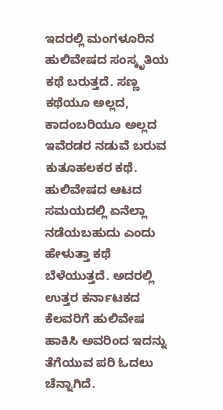ಇದರಲ್ಲಿ ಮಂಗಳೂರಿನ ಹುಲಿವೇಷದ ಸಂಸ್ಕೃತಿಯ ಕಥೆ ಬರುತ್ತದೆ. ಸಣ್ಣ ಕಥೆಯೂ ಅಲ್ಲದ, ಕಾದಂಬರಿಯೂ ಅಲ್ಲದ ಇವೆರಡರ ನಡುವೆ ಬರುವ ಕುತೂಹಲಕರ ಕಥೆ. ಹುಲಿವೇಷದ ಆಟದ ಸಮಯದಲ್ಲಿ ಏನೆಲ್ಲಾ ನಡೆಯಬಹುದು ಎಂದು ಹೇಳುತ್ತಾ ಕಥೆ ಬೆಳೆಯುತ್ತದೆ. ಅದರಲ್ಲಿ ಉತ್ತರ ಕರ್ನಾಟಕದ ಕೆಲವರಿಗೆ ಹುಲಿವೇಷ ಹಾಕಿಸಿ ಅವರಿಂದ ಇದನ್ನು ತೆಗೆಯುವ ಪರಿ ಓದಲು ಚೆನ್ನಾಗಿದೆ.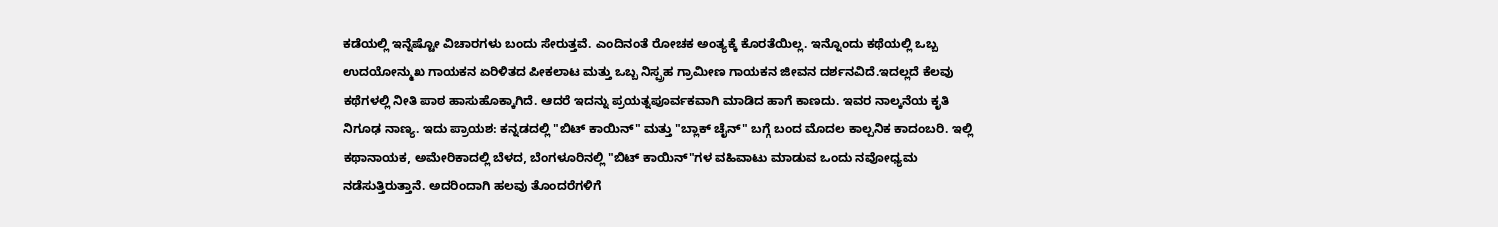ಕಡೆಯಲ್ಲಿ ಇನ್ನೆಷ್ಟೋ ವಿಚಾರಗಳು ಬಂದು ಸೇರುತ್ತವೆ. ಎಂದಿನಂತೆ ರೋಚಕ ಅಂತ್ಯಕ್ಕೆ ಕೊರತೆಯಿಲ್ಲ. ಇನ್ನೊಂದು ಕಥೆಯಲ್ಲಿ ಒಬ್ಬ ಉದಯೋನ್ಮುಖ ಗಾಯಕನ ಏರಿಳಿತದ ಪೀಕಲಾಟ ಮತ್ತು ಒಬ್ಬ ನಿಸ್ಪ್ರಹ ಗ್ರಾಮೀಣ ಗಾಯಕನ ಜೀವನ ದರ್ಶನವಿದೆ.ಇದಲ್ಲದೆ ಕೆಲವು ಕಥೆಗಳಲ್ಲಿ ನೀತಿ ಪಾಠ ಹಾಸುಹೊಕ್ಕಾಗಿದೆ. ಆದರೆ ಇದನ್ನು ಪ್ರಯತ್ನಪೂರ್ವಕವಾಗಿ ಮಾಡಿದ ಹಾಗೆ ಕಾಣದು. ಇವರ ನಾಲ್ಕನೆಯ ಕೃತಿ ನಿಗೂಢ ನಾಣ್ಯ. ಇದು ಪ್ರಾಯಶ: ಕನ್ನಡದಲ್ಲಿ "ಬಿಟ್ ಕಾಯಿನ್" ಮತ್ತು "ಬ್ಲಾಕ್ ಚೈನ್" ಬಗ್ಗೆ ಬಂದ ಮೊದಲ ಕಾಲ್ಪನಿಕ ಕಾದಂಬರಿ. ಇಲ್ಲಿ ಕಥಾನಾಯಕ, ಅಮೇರಿಕಾದಲ್ಲಿ ಬೆಳದ, ಬೆಂಗಳೂರಿನಲ್ಲಿ "ಬಿಟ್ ಕಾಯಿನ್"ಗಳ ವಹಿವಾಟು ಮಾಡುವ ಒಂದು ನವೋಧ್ಯಮ ನಡೆಸುತ್ತಿರುತ್ತಾನೆ. ಅದರಿಂದಾಗಿ ಹಲವು ತೊಂದರೆಗಳಿಗೆ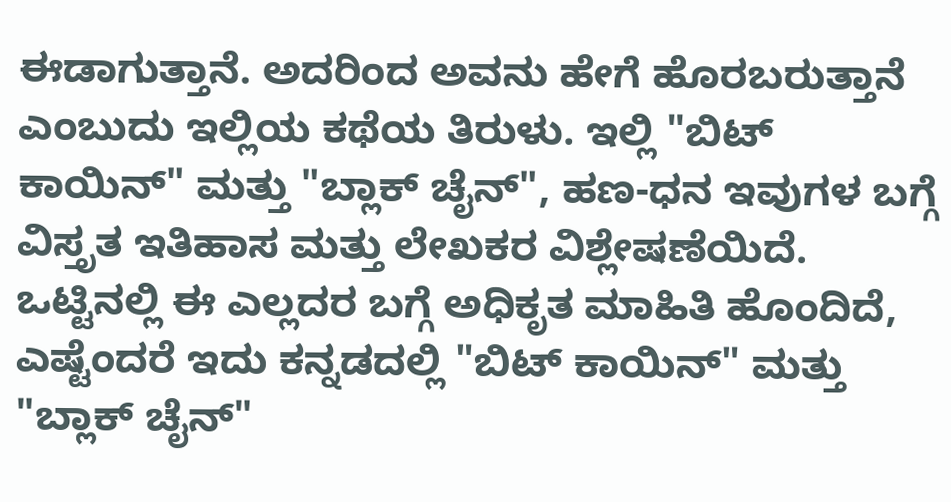ಈಡಾಗುತ್ತಾನೆ. ಅದರಿಂದ ಅವನು ಹೇಗೆ ಹೊರಬರುತ್ತಾನೆ ಎಂಬುದು ಇಲ್ಲಿಯ ಕಥೆಯ ತಿರುಳು. ಇಲ್ಲಿ "ಬಿಟ್ ಕಾಯಿನ್" ಮತ್ತು "ಬ್ಲಾಕ್ ಚೈನ್", ಹಣ-ಧನ ಇವುಗಳ ಬಗ್ಗೆ ವಿಸ್ತೃತ ಇತಿಹಾಸ ಮತ್ತು ಲೇಖಕರ ವಿಶ್ಲೇಷಣೆಯಿದೆ. ಒಟ್ಟಿನಲ್ಲಿ ಈ ಎಲ್ಲದರ ಬಗ್ಗೆ ಅಧಿಕೃತ ಮಾಹಿತಿ ಹೊಂದಿದೆ, ಎಷ್ಟೆಂದರೆ ಇದು ಕನ್ನಡದಲ್ಲಿ "ಬಿಟ್ ಕಾಯಿನ್" ಮತ್ತು "ಬ್ಲಾಕ್ ಚೈನ್"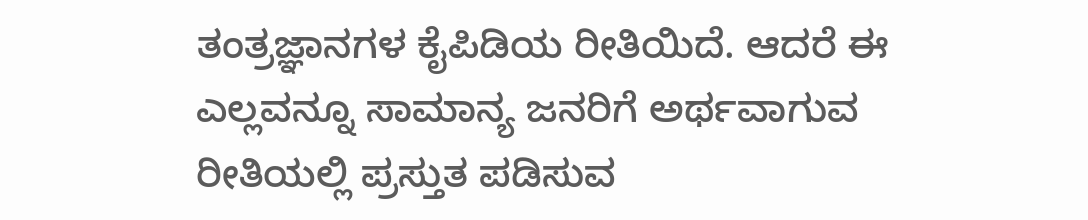ತಂತ್ರಜ್ಞಾನಗಳ ಕೈಪಿಡಿಯ ರೀತಿಯಿದೆ. ಆದರೆ ಈ ಎಲ್ಲವನ್ನೂ ಸಾಮಾನ್ಯ ಜನರಿಗೆ ಅರ್ಥವಾಗುವ ರೀತಿಯಲ್ಲಿ ಪ್ರಸ್ತುತ ಪಡಿಸುವ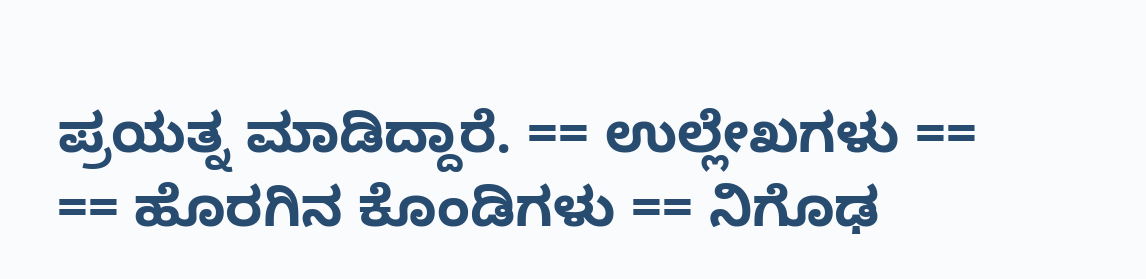ಪ್ರಯತ್ನ ಮಾಡಿದ್ದಾರೆ. == ಉಲ್ಲೇಖಗಳು == == ಹೊರಗಿನ ಕೊಂಡಿಗಳು == ನಿಗೊಢ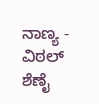ನಾಣ್ಯ - ವಿಠಲ್ ಶೆಣೈ